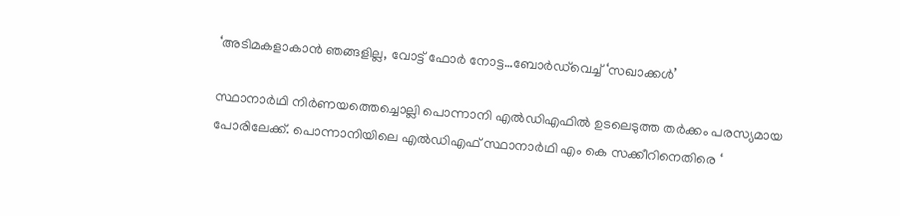‘അടിമകളാകാന്‍ ഞങ്ങളില്ല, വോട്ട് ഫോര്‍ നോട്ട…ബോര്‍ഡ്‌വെച്ച് ‘സഖാക്കള്‍’

സ്ഥാനാര്‍ഥി നിര്‍ണയത്തെച്ചൊല്ലി പൊന്നാനി എല്‍ഡിഎഫില്‍ ഉടലെടുത്ത തര്‍ക്കം പരസ്യമായ പോരിലേക്ക്. പൊന്നാനിയിലെ എല്‍ഡിഎഫ് സ്ഥാനാര്‍ഥി എം കെ സക്കീറിനെതിരെ ‘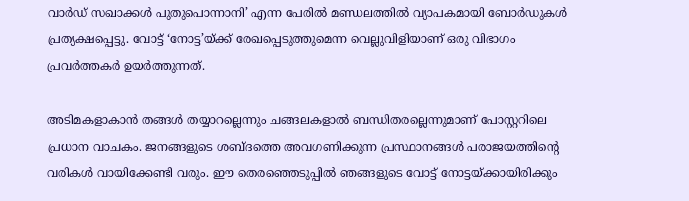വാര്‍ഡ് സഖാക്കള്‍ പുതുപൊന്നാനി’ എന്ന പേരില്‍ മണ്ഡലത്തില്‍ വ്യാപകമായി ബോര്‍ഡുകള്‍ പ്രത്യക്ഷപ്പെട്ടു. വോട്ട് ‘നോട്ട’യ്ക്ക് രേഖപ്പെടുത്തുമെന്ന വെല്ലുവിളിയാണ് ഒരു വിഭാഗം പ്രവര്‍ത്തകര്‍ ഉയര്‍ത്തുന്നത്.

അടിമകളാകാന്‍ തങ്ങള്‍ തയ്യാറല്ലെന്നും ചങ്ങലകളാല്‍ ബന്ധിതരല്ലെന്നുമാണ് പോസ്റ്ററിലെ പ്രധാന വാചകം. ജനങ്ങളുടെ ശബ്ദത്തെ അവഗണിക്കുന്ന പ്രസ്ഥാനങ്ങള്‍ പരാജയത്തിന്റെ വരികള്‍ വായിക്കേണ്ടി വരും. ഈ തെരഞ്ഞെടുപ്പില്‍ ഞങ്ങളുടെ വോട്ട് നോട്ടയ്ക്കായിരിക്കും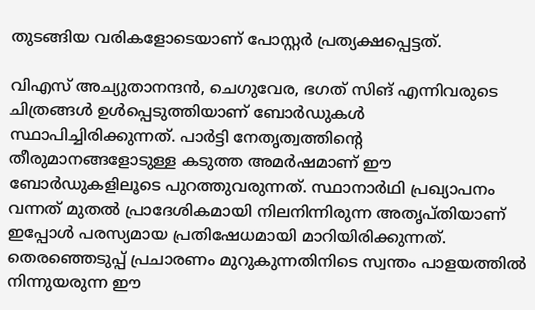തുടങ്ങിയ വരികളോടെയാണ് പോസ്റ്റര്‍ പ്രത്യക്ഷപ്പെട്ടത്.

വിഎസ് അച്യുതാനന്ദന്‍, ചെഗുവേര, ഭഗത് സിങ് എന്നിവരുടെ ചിത്രങ്ങള്‍ ഉള്‍പ്പെടുത്തിയാണ് ബോര്‍ഡുകള്‍ സ്ഥാപിച്ചിരിക്കുന്നത്. പാര്‍ട്ടി നേതൃത്വത്തിന്റെ തീരുമാനങ്ങളോടുള്ള കടുത്ത അമര്‍ഷമാണ് ഈ ബോര്‍ഡുകളിലൂടെ പുറത്തുവരുന്നത്. സ്ഥാനാര്‍ഥി പ്രഖ്യാപനം വന്നത് മുതല്‍ പ്രാദേശികമായി നിലനിന്നിരുന്ന അതൃപ്തിയാണ് ഇപ്പോള്‍ പരസ്യമായ പ്രതിഷേധമായി മാറിയിരിക്കുന്നത്. തെരഞ്ഞെടുപ്പ് പ്രചാരണം മുറുകുന്നതിനിടെ സ്വന്തം പാളയത്തില്‍ നിന്നുയരുന്ന ഈ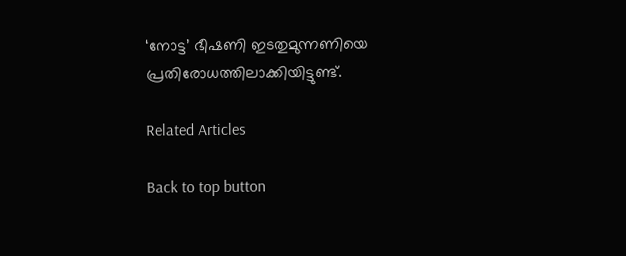‘നോട്ട’ ഭീഷണി ഇടതുമുന്നണിയെ പ്രതിരോധത്തിലാക്കിയിട്ടുണ്ട്.

Related Articles

Back to top button